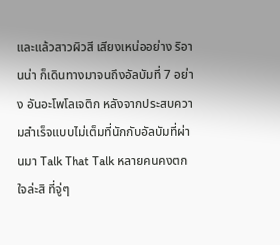และแล้วสาวผิวสี เสียงเหน่ออย่าง ริอานน่า ก็เดินทางมาจนถึงอัลบัมที่ 7 อย่าง อันอะโพโลเจติก หลังจากประสบความสำเร็จแบบไม่เต็มที่นักกับอัลบัมที่ผ่านมา Talk That Talk หลายคนคงตกใจล่ะสิ ที่จู่ๆ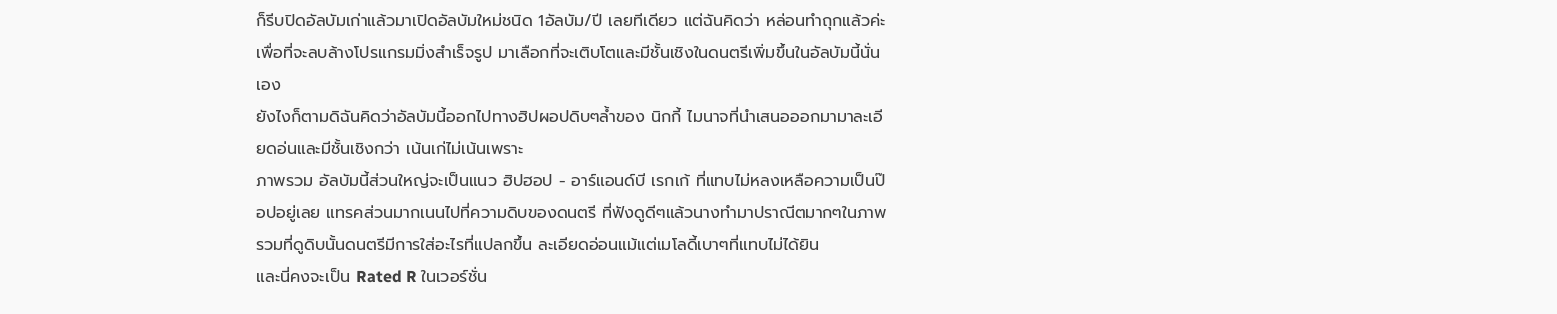ก็รีบปิดอัลบัมเก่าแล้วมาเปิดอัลบัมใหม่ชนิด 1อัลบัม/ปี เลยทีเดียว แต่ฉันคิดว่า หล่อนทำถุกแล้วค่ะ เพื่อที่จะลบล้างโปรแกรมมิ่งสำเร็จรูป มาเลือกที่จะเติบโตและมีชั้นเชิงในดนตรีเพิ่มขึ้นในอัลบัมนี้นั่นเอง
ยังไงก็ตามดิฉันคิดว่าอัลบัมนี้ออกไปทางฮิปผอปดิบๆล้ำของ นิกกี้ ไมนาจที่นำเสนอออกมามาละเอียดอ่นและมีชั้นเชิงกว่า เน้นเก่ไม่เน้นเพราะ
ภาพรวม อัลบัมนี้ส่วนใหญ่จะเป็นแนว ฮิปฮอป - อาร์แอนด์บี เรกเก้ ที่แทบไม่หลงเหลือความเป็นป๊อปอยู่เลย แทรคส่วนมากเนนไปที่ความดิบของดนตรี ที่ฟังดูดีๆแล้วนางทำมาปราณีตมากๆในภาพรวมที่ดูดิบนั้นดนตรีมีการใส่อะไรที่แปลกขึ้น ละเอียดอ่อนแม้แต่เมโลดี้เบาๆที่แทบไม่ได้ยิน
และนี่คงจะเป็น Rated R ในเวอร์ชั่น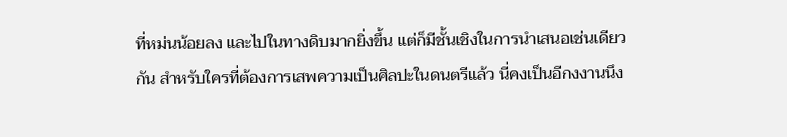ที่หม่นน้อยลง และไปในทางดิบมากยิ่งขึ้น แต่ก็มีชั้นเชิงในการนำเสนอเช่นเดียวกัน สำหรับใครที่ต้องการเสพความเป็นศิลปะในดนตรีแล้ว นี่คงเป็นอีกงงานนึง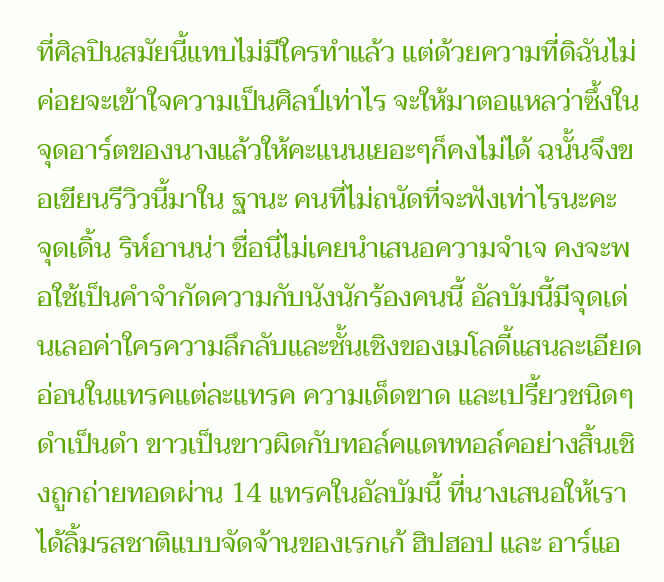ที่ศิลปินสมัยนี้แทบไม่มีใครทำแล้ว แต่ด้วยความที่ดิฉันไม่ค่อยจะเข้าใจความเป็นศิลป์เท่าไร จะให้มาตอแหลว่าซึ้งในจุดอาร์ตของนางแล้วให้คะแนนเยอะๆก็คงไม่ได้ ฉนั้นจึงขอเขียนรีวิวนี้มาใน ฐานะ คนที่ไม่ถนัดที่จะฟังเท่าไรนะคะ
จุดเดิ้น ริห์อานน่า ชื่อนี่ไม่เคยนำเสนอความจำเจ คงจะพอใช้เป็นคำจำกัดความกับนังนักร้องคนนี้ อัลบัมนี้มีจุดเด่นเลอค่าใครความลึกลับและชั้นเชิงของเมโลดี้แสนละเอียดอ่อนในแทรคแต่ละแทรค ความเด็ดขาด และเปรี้ยวชนิดๆดำเป็นดำ ขาวเป็นขาวผิดกับทอล์คแดททอล์คอย่างสิ้นเชิงถูกถ่ายทอดผ่าน 14 แทรคในอัลบัมนี้ ที่นางเสนอให้เราได้ลิ้มรสชาติแบบจัดจ้านของเรกเก้ ฮิปฮอป และ อาร์แอ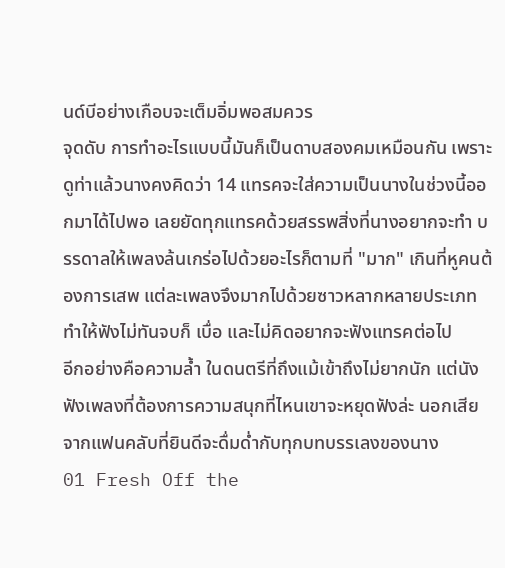นด์บีอย่างเกือบจะเต็มอิ่มพอสมควร
จุดดับ การทำอะไรแบบนี้มันก็เป็นดาบสองคมเหมือนกัน เพราะดูท่าแล้วนางคงคิดว่า 14 แทรคจะใส่ความเป็นนางในช่วงนี้ออกมาได้ไปพอ เลยยัดทุกแทรคด้วยสรรพสิ่งที่นางอยากจะทำ บรรดาลให้เพลงล้นเกร่อไปด้วยอะไรก็ตามที่ "มาก" เกินที่หูคนต้องการเสพ แต่ละเพลงจึงมากไปด้วยซาวหลากหลายประเภท ทำให้ฟังไม่ทันจบก็ เบื่อ และไม่คิดอยากจะฟังแทรคต่อไป
อีกอย่างคือความล้ำ ในดนตรีที่ถึงแม้เข้าถึงไม่ยากนัก แต่นังฟังเพลงที่ต้องการความสนุกที่ไหนเขาจะหยุดฟังล่ะ นอกเสียจากแฟนคลับที่ยินดีจะดื่มด่ำกับทุกบทบรรเลงของนาง
01 Fresh Off the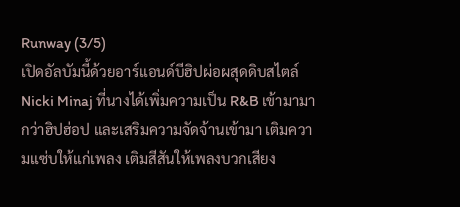Runway (3/5)
เปิดอัลบัมนี้ด้วยอาร์แอนด์บีฮิปผ่อผสุดดิบสไตล์ Nicki Minaj ที่นางได้เพิ่มความเป็น R&B เข้ามามากว่าฮิปฮ่อป และเสริมความจัดจ้านเข้ามา เติมความแซ่บให้แก่เพลง เติมสีสันให้เพลงบวกเสียง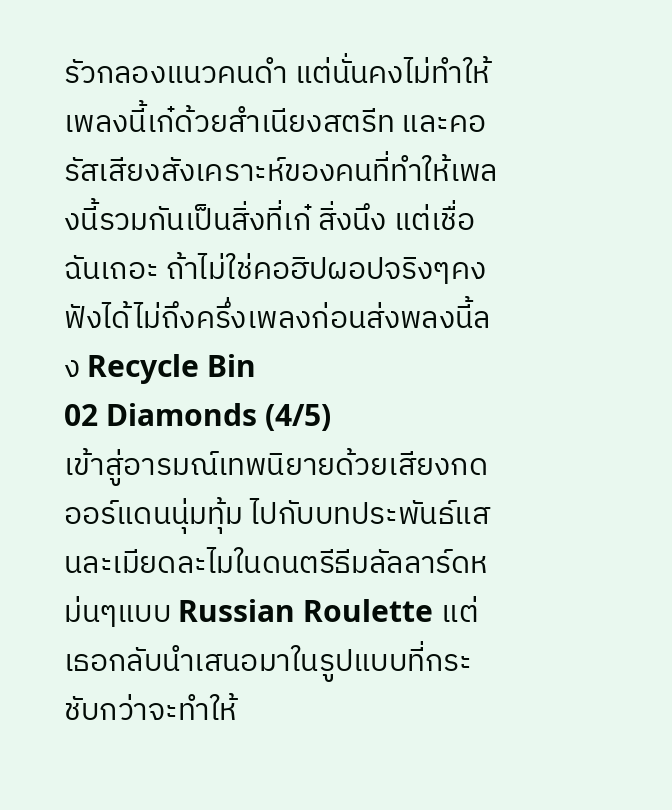รัวกลองแนวคนดำ แต่นั่นคงไม่ทำให้เพลงนี้เก๋ด้วยสำเนียงสตรีท และคอรัสเสียงสังเคราะห์ของคนที่ทำให้เพลงนี้รวมกันเป็นสิ่งที่เก๋ สิ่งนึง แต่เชื่อฉันเถอะ ถ้าไม่ใช่คอฮิปผอปจริงๆคงฟังได้ไม่ถึงครึ่งเพลงก่อนส่งพลงนี้ลง Recycle Bin
02 Diamonds (4/5)
เข้าสู่อารมณ์เทพนิยายด้วยเสียงกดออร์แดนนุ่มทุ้ม ไปกับบทประพันธ์แสนละเมียดละไมในดนตรีธีมลัลลาร์ดหม่นๆแบบ Russian Roulette แต่เธอกลับนำเสนอมาในรูปแบบที่กระชับกว่าจะทำให้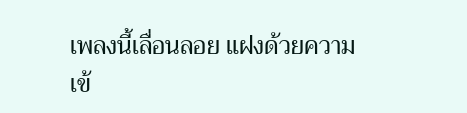เพลงนี้เลื่อนลอย แฝงด้วยความเข้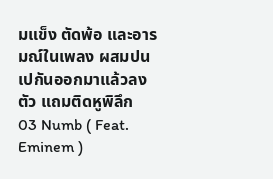มแข็ง ตัดพ้อ และอารมณ์ในเพลง ผสมปนเปกันออกมาแล้วลงตัว แถมติดหูพิลึก
03 Numb ( Feat. Eminem )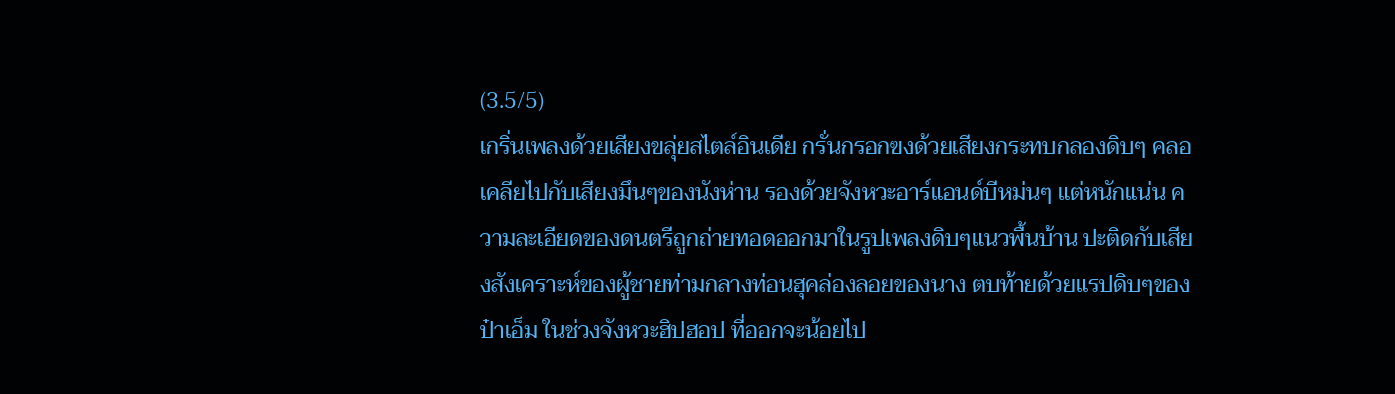(3.5/5)
เกริ่นเพลงด้วยเสียงขลุ่ยสไตล์อินเดีย กรั่นกรอกฃงด้วยเสียงกระทบกลองดิบๆ คลอเคลียไปกับเสียงมึนๆของนังห่าน รองด้วยจังหวะอาร์แอนด์บีหม่นๆ แต่หนักแน่น ความละเอียดของดนตรีถูกถ่ายทอดออกมาในรูปเพลงดิบๆแนวพื้นบ้าน ปะติดกับเสียงสังเคราะห์ของผู้ชายท่ามกลางท่อนฮุคล่องลอยของนาง ตบท้ายด้วยแรปดิบๆของป๋าเอ็ม ในช่วงจังหวะฮิปฮอป ที่ออกจะน้อยไป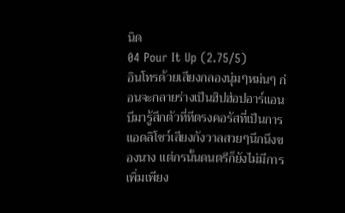นิด
04 Pour It Up (2.75/5)
อินโทรด้วยเสียงกลองนุ่มๆหม่นๆ ก่อนจะกลายร่างเป็นฮิปฮ่อปอาร์แอนบีมารู้สึกตัวที่ทีตรงคอรัสที่เป็นการแอดลิโชว์เสียงกังวาลสวยๆนึกนึงของนาง แต่กรนั้นดนตรีก็ยังไม่มีการเพิ่มเพียง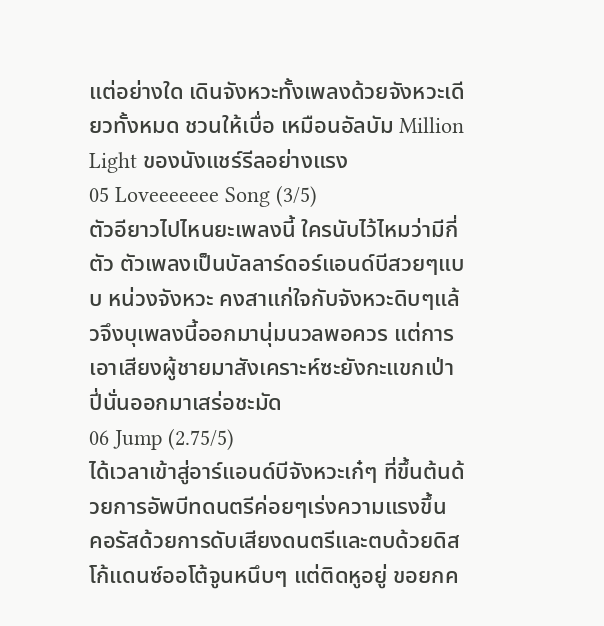แต่อย่างใด เดินจังหวะทั้งเพลงด้วยจังหวะเดียวทั้งหมด ชวนให้เบื่อ เหมือนอัลบัม Million Light ของนังแชร์รีลอย่างแรง
05 Loveeeeeee Song (3/5)
ตัวอียาวไปไหนยะเพลงนี้ ใครนับไว้ไหมว่ามีกี่ตัว ตัวเพลงเป็นบัลลาร์ดอร์แอนด์บีสวยๆแบบ หน่วงจังหวะ คงสาแก่ใจกับจังหวะดิบๆแล้วจึงบุเพลงนี้ออกมานุ่มนวลพอควร แต่การเอาเสียงผู้ชายมาสังเคราะห์ซะยังกะแขกเป่าปี่นั่นออกมาเสร่อชะมัด
06 Jump (2.75/5)
ได้เวลาเข้าสู่อาร์แอนด์บีจังหวะเก๋ๆ ที่ขึ้นต้นด้วยการอัพบีทดนตรีค่อยๆเร่งความแรงขึ้น คอรัสด้วยการดับเสียงดนตรีและตบด้วยดิสโก้แดนซ์ออโต้จูนหนึบๆ แต่ติดหูอยู่ ขอยกค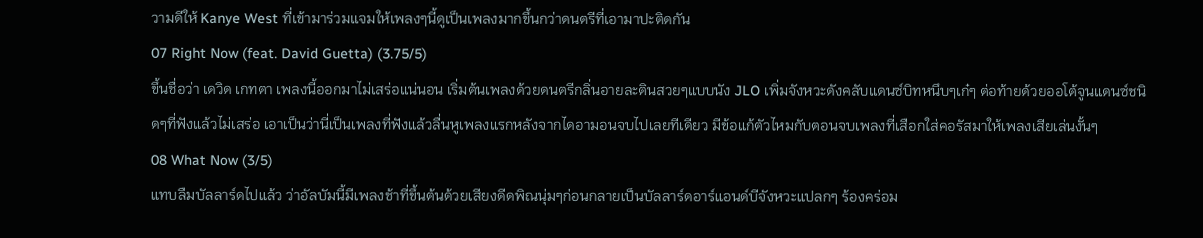วามดีให้ Kanye West ที่เข้ามาร่วมแจมให้เพลงๆนี้ดูเป็นเพลงมากขึ้นกว่าดนตรีที่เอามาปะติดกัน
07 Right Now (feat. David Guetta) (3.75/5)
ขึ้นชื่อว่า เดวิด เกทตา เพลงนี้ออกมาไม่เสร่อแน่นอน เริ่มต้นเพลงด้วยดนตรีกลิ่นอายละตินสวยๆแบบนัง JLO เพิ่มจังหวะดังคลับแดนซ์บิทหนึบๆเก๋ๆ ต่อท้ายด้วยออโต้จูนแดนซ์ชนิดๆที่ฟังแล้วไม่เสร่อ เอาเป็นว่านี่เป็นเพลงที่ฟังแล้วลื่นหูเพลงแรกหลังจากไดอามอนจบไปเลยทีเดียว มีข้อแก้ตัวไหมกับตอนจบเพลงที่เสือกใส่คอรัสมาให้เพลงเสียเล่นงั้นๆ
08 What Now (3/5)
แทบลืมบัลลาร์ดไปแล้ว ว่าอัลบัมนี้มีเพลงช้าที่ขึ้นต้นด้วยเสียงดีดพิณนุ่มๆก่อนกลายเป็นบัลลาร์ดอาร์แอนด์บีจังหวะแปลกๆ ร้องคร่อม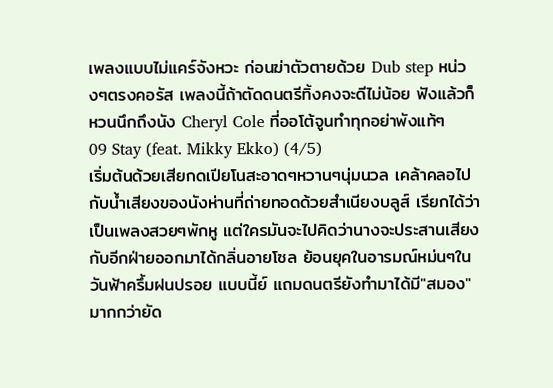เพลงแบบไม่แคร์จังหวะ ก่อนฆ่าตัวตายด้วย Dub step หน่วงๆตรงคอรัส เพลงนี้ถ้าตัดดนตรีทิ้งคงจะดีไม่น้อย ฟังแล้วก็หวนนึกถึงนัง Cheryl Cole ที่ออโต้จูนทำทุกอย่าพังแท้ๆ
09 Stay (feat. Mikky Ekko) (4/5)
เริ่มต้นด้วยเสียกดเปียโนสะอาดๆหวานๆนุ่มนวล เคล้าคลอไปกับน้ำเสียงของนังห่านที่ถ่ายทอดด้วยสำเนียงบลูส์ เรียกได้ว่าเป็นเพลงสวยๆพักหู แต่ใครมันจะไปคิดว่านางจะประสานเสียงกับอีกฝ่ายออกมาได้กลิ่นอายโซล ย้อนยุคในอารมณ์หม่นๆในวันฟ้าครึ้มฝนปรอย แบบนี้ย์ แถมดนตรียังทำมาได้มี"สมอง" มากกว่ายัด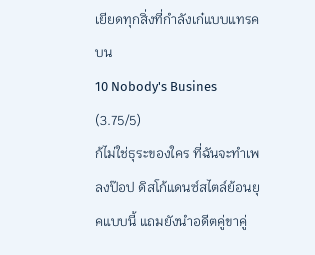เยียดทุกสิ่งที่กำลังเก๋แบบแทรคบน
10 Nobody's Busines (3.75/5)
ก้ไม่ใช่ธุระของใคร ที่ฉันจะทำเพลงป๊อป ดิสโก้แดนซ์สไตล์ย้อนยุคแบบนี้ แถมยังนำอดีตคู่ขาคู่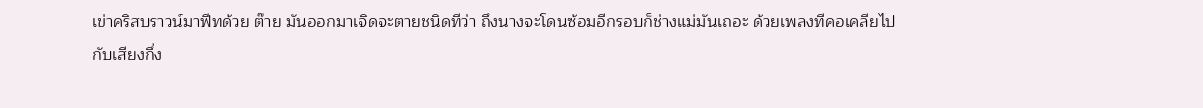เข่าคริสบราวน์มาฟีทด้วย ต๊าย มันออกมาเจิดจะตายชนิดทีว่า ถึงนางจะโดนซ้อมอีกรอบก็ช่างแม่มันเถอะ ด้วยเพลงทีคอเคลียไปกับเสียงกึ่ง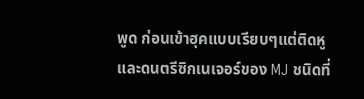พูด ก่อนเข้าฮุคแบบเรียบๆแต่ติดหู และดนตรีซิกเนเจอร์ของ MJ ชนิดที่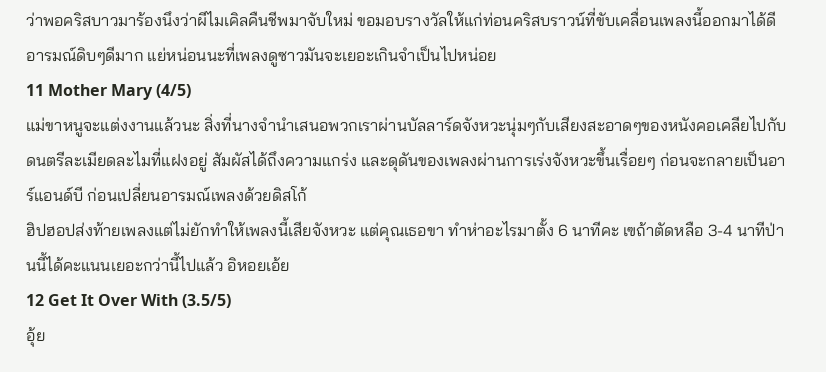ว่าพอคริสบาวมาร้องนึงว่าผีไมเคิลคืนชีพมาจับใหม่ ขอมอบรางวัลให้แก่ท่อนคริสบราวน์ที่ขับเคลื่อนเพลงนี้ออกมาได้ดีอารมณ์ดิบๆดีมาก แย่หน่อนนะที่เพลงดูซาวมันจะเยอะเกินจำเป็นไปหน่อย
11 Mother Mary (4/5)
แม่ขาหนูจะแต่งงานแล้วนะ สิ่งที่นางจำนำเสนอพวกเราผ่านบัลลาร์ดจังหวะนุ่มๆกับเสียงสะอาดๆของหนังคอเคลียไปกับดนตรีละเมียดละไมที่แฝงอยู่ สัมผัสได้ถึงความแกร่ง และดุดันของเพลงผ่านการเร่งจังหวะขึ้นเรื่อยๆ ก่อนจะกลายเป็นอาร์แอนด์บี ก่อนเปลี่ยนอารมณ์เพลงด้วยดิสโก้
ฮิปฮอปส่งท้ายเพลงแต่ไม่ยักทำให้เพลงนี้เสียจังหวะ แต่คุณเธอขา ทำห่าอะไรมาตั้ง 6 นาทีคะ เฃถ้าตัดหลือ 3-4 นาทีป่านนี้ได้คะแนนเยอะกว่านี้ไปแล้ว อิหอยเอ้ย
12 Get It Over With (3.5/5)
อุ้ย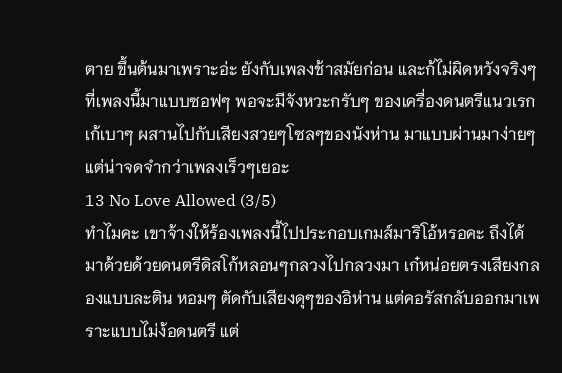ตาย ขึ้นต้นมาเพราะอ่ะ ยังกับเพลงช้าสมัยก่อน และก้ไม่ผิดหวังจริงๆที่เพลงนี้มาแบบซอฟๆ พอจะมีจังหวะกรับๆ ของเครื่องดนตรีแนวเรกเก้เบาๆ ผสานไปกับเสียงสวยๆโซลๆของนังห่าน มาแบบผ่านมาง่ายๆ แต่น่าจดจำกว่าเพลงเร็วๆเยอะ
13 No Love Allowed (3/5)
ทำไมคะ เขาจ้างให้ร้องเพลงนี้ไปประกอบเกมส์มาริโอ้หรอคะ ถึงได้มาด้วยด้วยดนตรีดิสโก้หลอนๆกลวงไปกลวงมา เก๋หน่อยตรงเสียงกลองแบบละติน หอมๆ ตัดกับเสียงดุๆของอิห่าน แต่คอรัสกลับออกมาเพราะแบบไม่ง้อดนตรี แต่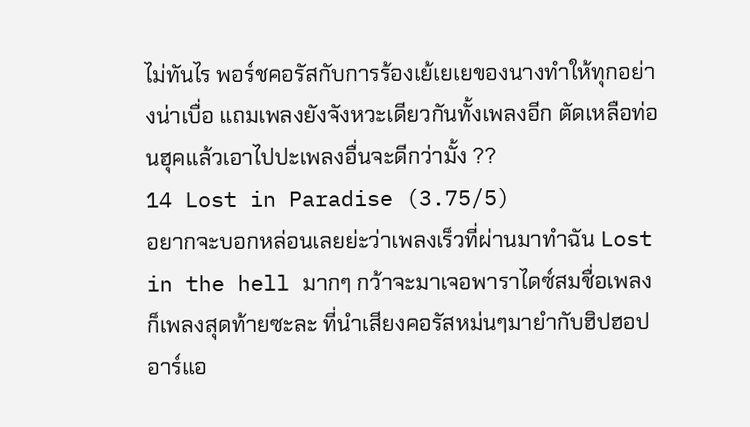ไม่ทันไร พอร์ชคอรัสกับการร้องเย้เยเยของนางทำให้ทุกอย่างน่าเบื่อ แถมเพลงยังจังหวะเดียวกันทั้งเพลงอีก ตัดเหลือท่อนฮุคแล้วเอาไปปะเพลงอื่นจะดีกว่ามั้ง ??
14 Lost in Paradise (3.75/5)
อยากจะบอกหล่อนเลยย่ะว่าเพลงเร็วที่ผ่านมาทำฉัน Lost in the hell มากๆ กว้าจะมาเจอพาราไดซ์สมชื่อเพลงก็เพลงสุดท้ายซะละ ที่นำเสียงคอรัสหม่นๆมายำกับฮิปฮอปอาร์แอ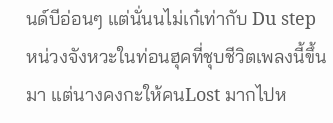นด์บีอ่อนๆ แต่นั่นนไม่เก๋เท่ากับ Du step หน่วงจังหวะในท่อนฮุคที่ชุบชีวิตเพลงนี้ขึ้นมา แต่นางคงกะให้คนLost มากไปห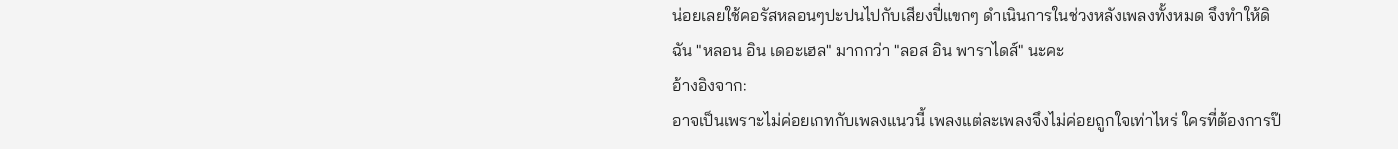น่อยเลยใช้คอรัสหลอนๆปะปนไปกับเสียงปี่แขกๆ ดำเนินการในช่วงหลังเพลงทั้งหมด จึงทำให้ดิฉัน "หลอน อิน เดอะเฮล" มากกว่า "ลอส อิน พาราไดส์" นะคะ
อ้างอิงจาก:
อาจเป็นเพราะไม่ค่อยเกทกับเพลงแนวนี้ เพลงแต่ละเพลงจึงไม่ค่อยถูกใจเท่าไหร่ ใครที่ต้องการป๊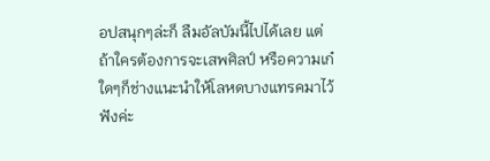อปสนุกๆล่ะก็ ลืมอัลบัมนี้ไปได้เลย แต่ถ้าใครต้องการจะเสพศิลป์ หรือความเก๋ใดๆก็ช่างแนะนำให้โลหดบางแทรคมาไว้ฟังค่ะ